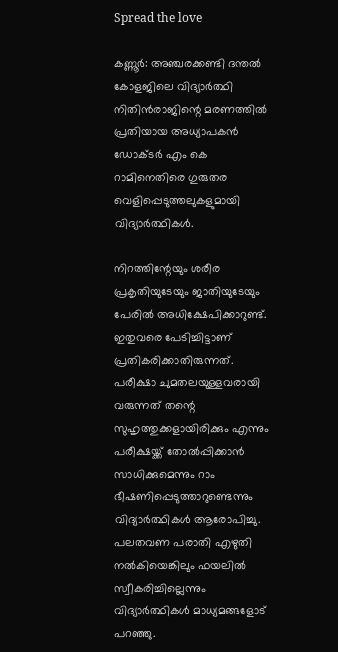Spread the love

കണ്ണൂര്‍: അഞ്ചരക്കണ്ടി ദന്തല്‍ കോളജിലെ വിദ്യാര്‍ത്ഥി നിതിന്‍രാജിന്റെ മരണത്തില്‍ പ്രതിയായ അധ്യാപകന്‍ ഡോക്ടര്‍ എം കെ റാമിനെതിരെ ഗുരുതര വെളിപ്പെടുത്തലുകളുമായി വിദ്യാര്‍ത്ഥികള്‍.

നിറത്തിന്റേയും ശരീര പ്രകൃതിയുടേയും ജാതിയുടേയും പേരിൽ അധിക്ഷേപിക്കാറുണ്ട്. ഇതുവരെ പേടിച്ചിട്ടാണ് പ്രതികരിക്കാതിരുന്നത്. പരീക്ഷാ ചുമതലയുള്ളവരായി വരുന്നത് തന്റെ സുഹൃത്തുക്കളായിരിക്കും എന്നും പരീക്ഷയ്ക്ക് തോൽപ്പിക്കാൻ സാധിക്കുമെന്നും റാം ഭീഷണിപ്പെടുത്താറുണ്ടെന്നും വിദ്യാര്‍ത്ഥികള്‍ ആരോപിച്ചു. പലതവണ പരാതി എഴുതി നല്‍കിയെങ്കിലും ഫയലില്‍ സ്വീകരിച്ചില്ലെന്നും വിദ്യാര്‍ത്ഥികള്‍ മാധ്യമങ്ങളോട് പറഞ്ഞു.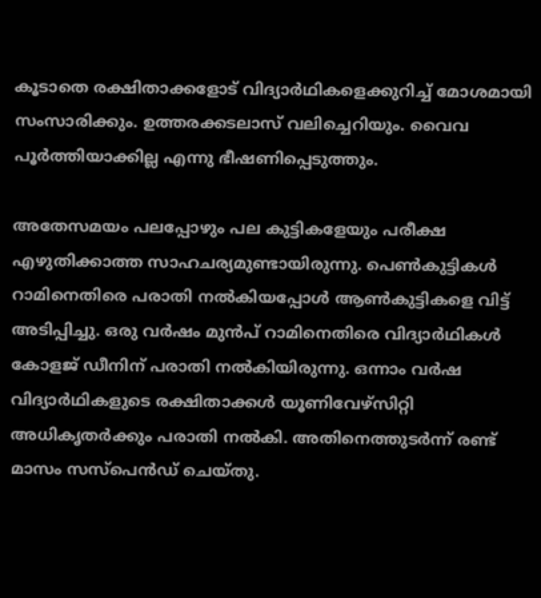കൂടാതെ രക്ഷിതാക്കളോട് വിദ്യാർഥികളെക്കുറിച്ച് മോശമായി സംസാരിക്കും. ഉത്തരക്കടലാസ് വലിച്ചെറിയും. വൈവ പൂർത്തിയാക്കില്ല എന്നു ഭീഷണിപ്പെടുത്തും.

അതേസമയം പലപ്പോഴും പല കുട്ടികളേയും പരീക്ഷ എഴുതിക്കാത്ത സാഹചര്യമുണ്ടായിരുന്നു. പെൺകുട്ടികൾ റാമിനെതിരെ പരാതി നൽകിയപ്പോൾ ആൺകുട്ടികളെ വിട്ട് അടിപ്പിച്ചു. ഒരു വർഷം മുൻപ് റാമിനെതിരെ വിദ്യാർഥികൾ കോളജ് ഡീനിന് പരാതി നൽകിയിരുന്നു. ഒന്നാം വർഷ വിദ്യാർഥികളുടെ രക്ഷിതാക്കൾ യൂണിവേഴ്സിറ്റി അധികൃതർക്കും പരാതി നൽകി. അതിനെത്തുടർന്ന് രണ്ട് മാസം സസ്പെൻഡ് ചെയ്തു.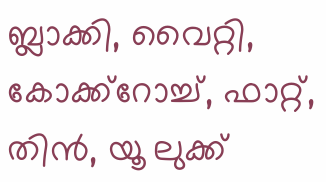ബ്ലാക്കി, വൈറ്റി, കോക്ക്‌റോച്ച്, ഫാറ്റ്, തിന്‍, യൂ ലുക്ക്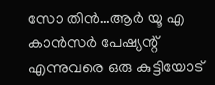സോ തിന്‍…ആര്‍ യൂ എ കാന്‍സര്‍ പേഷ്യന്റ് എന്നുവരെ ഒരു കുട്ടിയോട്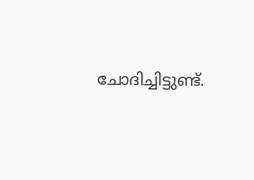ചോദിച്ചിട്ടുണ്ട്.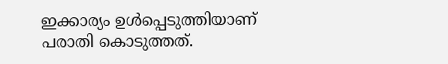ഇക്കാര്യം ഉള്‍പ്പെടുത്തിയാണ് പരാതി കൊടുത്തത്.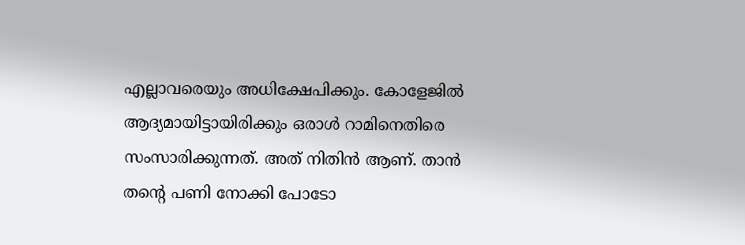എല്ലാവരെയും അധിക്ഷേപിക്കും. കോളേജില്‍ ആദ്യമായിട്ടായിരിക്കും ഒരാള്‍ റാമിനെതിരെ സംസാരിക്കുന്നത്. അത് നിതിന്‍ ആണ്. താന്‍ തന്റെ പണി നോക്കി പോടോ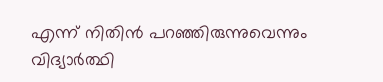എന്ന് നിതിന്‍ പറഞ്ഞിരുന്നുവെന്നും വിദ്യാര്‍ത്ഥി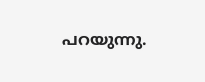പറയുന്നു.